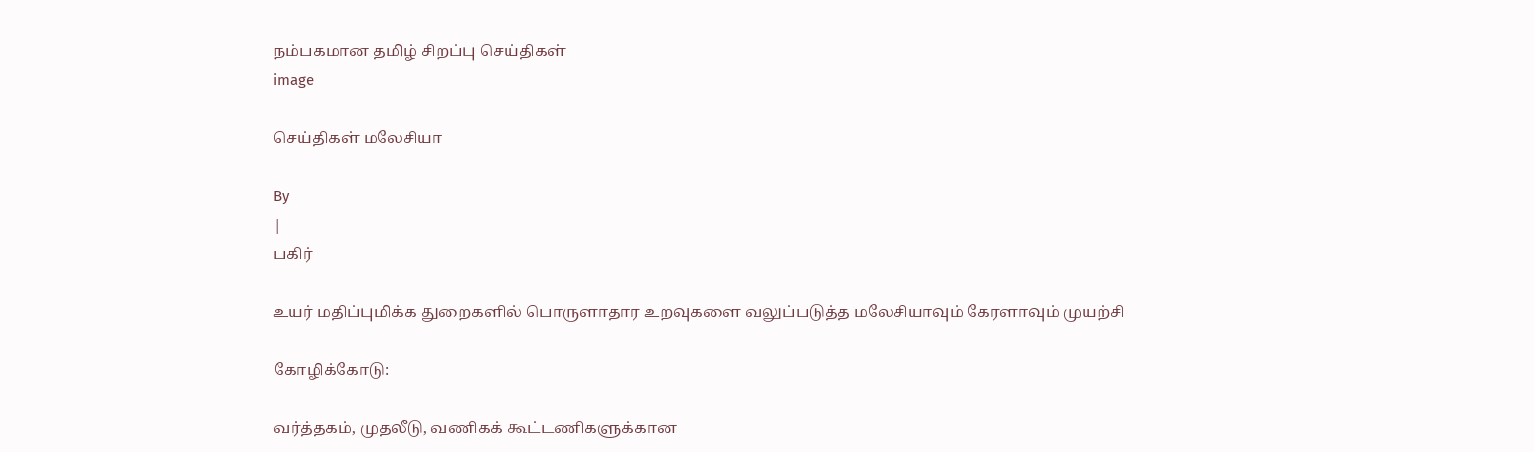நம்பகமான தமிழ் சிறப்பு செய்திகள்
image

செய்திகள் மலேசியா

By
|
பகிர்

உயர் மதிப்புமிக்க துறைகளில் பொருளாதார உறவுகளை வலுப்படுத்த மலேசியாவும் கேரளாவும் முயற்சி

கோழிக்கோடு:

வர்த்தகம், முதலீடு, வணிகக் கூட்டணிகளுக்கான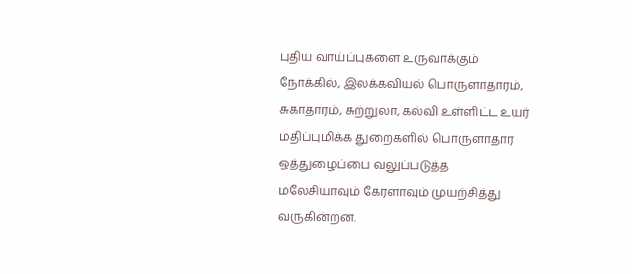புதிய வாய்ப்புகளை உருவாக்கும் நோக்கில், இலக்கவியல் பொருளாதாரம், சுகாதாரம், சுற்றுலா, கல்வி உள்ளிட்ட உயர் மதிப்புமிக்க துறைகளில் பொருளாதார ஒத்துழைப்பை வலுப்படுத்த மலேசியாவும் கேரளாவும் முயற்சித்து வருகின்றன.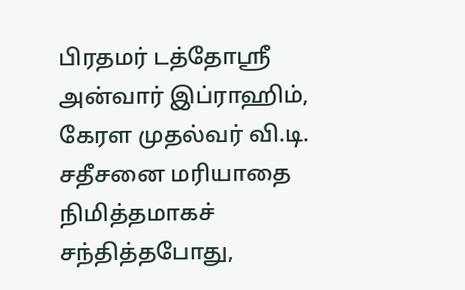பிரதமர் டத்தோஸ்ரீ அன்வார் இப்ராஹிம், கேரள முதல்வர் வி.டி. சதீசனை மரியாதை நிமித்தமாகச் சந்தித்தபோது,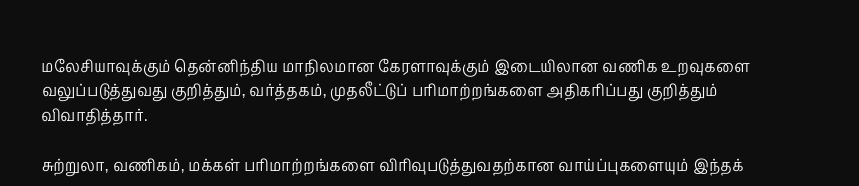மலேசியாவுக்கும் தென்னிந்திய மாநிலமான கேரளாவுக்கும் இடையிலான வணிக உறவுகளை வலுப்படுத்துவது குறித்தும், வர்த்தகம், முதலீட்டுப் பரிமாற்றங்களை அதிகரிப்பது குறித்தும் விவாதித்தார்.

சுற்றுலா, வணிகம், மக்கள் பரிமாற்றங்களை விரிவுபடுத்துவதற்கான வாய்ப்புகளையும் இந்தக்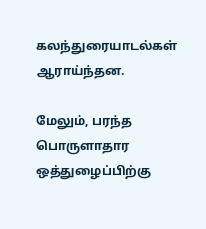கலந்துரையாடல்கள் ஆராய்ந்தன.

மேலும், பரந்த பொருளாதார ஒத்துழைப்பிற்கு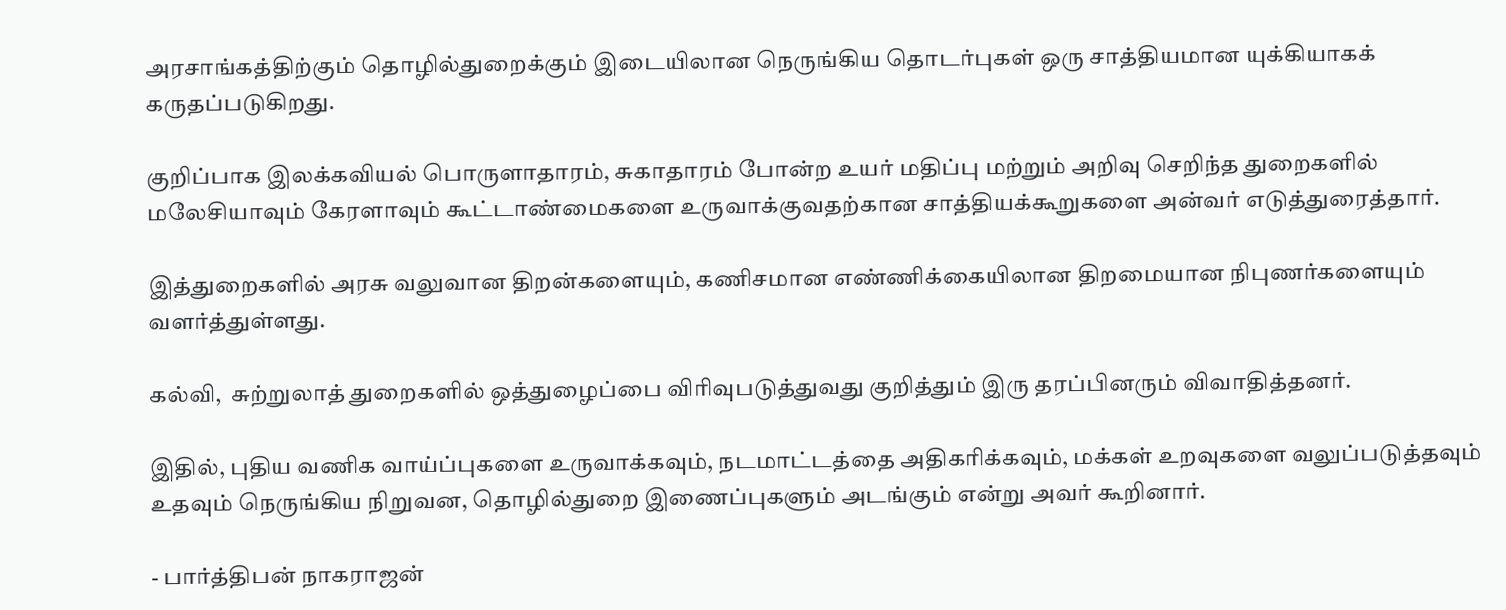அரசாங்கத்திற்கும் தொழில்துறைக்கும் இடையிலான நெருங்கிய தொடர்புகள் ஒரு சாத்தியமான யுக்கியாகக் கருதப்படுகிறது.

குறிப்பாக இலக்கவியல் பொருளாதாரம், சுகாதாரம் போன்ற உயர் மதிப்பு மற்றும் அறிவு செறிந்த துறைகளில் மலேசியாவும் கேரளாவும் கூட்டாண்மைகளை உருவாக்குவதற்கான சாத்தியக்கூறுகளை அன்வர் எடுத்துரைத்தார்.

இத்துறைகளில் அரசு வலுவான திறன்களையும், கணிசமான எண்ணிக்கையிலான திறமையான நிபுணர்களையும் வளர்த்துள்ளது.

கல்வி,  சுற்றுலாத் துறைகளில் ஒத்துழைப்பை விரிவுபடுத்துவது குறித்தும் இரு தரப்பினரும் விவாதித்தனர்.

இதில், புதிய வணிக வாய்ப்புகளை உருவாக்கவும், நடமாட்டத்தை அதிகரிக்கவும், மக்கள் உறவுகளை வலுப்படுத்தவும் உதவும் நெருங்கிய நிறுவன, தொழில்துறை இணைப்புகளும் அடங்கும் என்று அவர் கூறினார்.

- பார்த்திபன் நாகராஜன்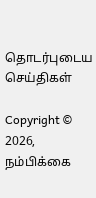தொடர்புடைய செய்திகள்

Copyright © 2026, நம்பிக்கை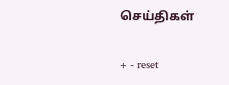செய்திகள்

+ - reset